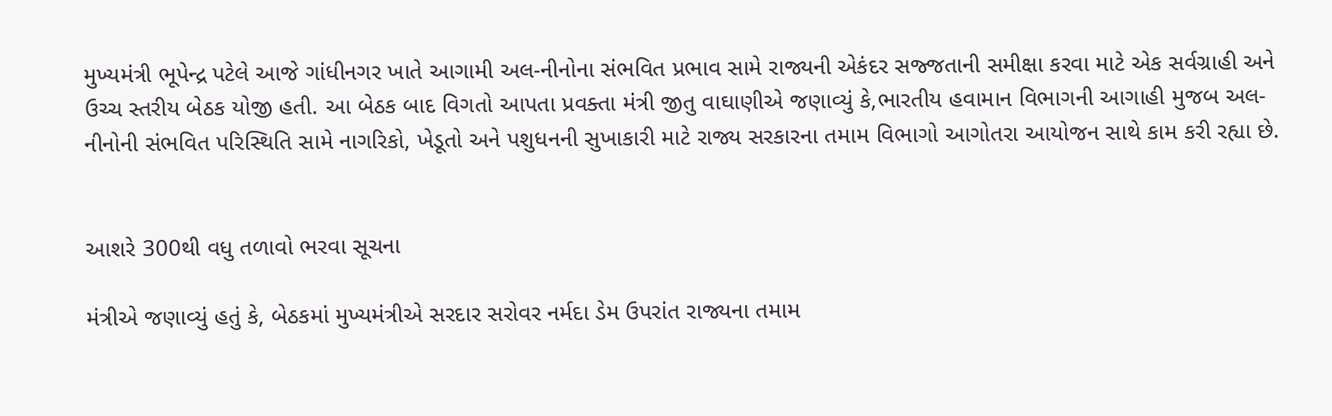મુખ્યમંત્રી ભૂપેન્દ્ર પટેલે આજે ગાંધીનગર ખાતે આગામી અલ-નીનોના સંભવિત પ્રભાવ સામે રાજ્યની એકંદર સજ્જતાની સમીક્ષા કરવા માટે એક સર્વગ્રાહી અને ઉચ્ચ સ્તરીય બેઠક યોજી હતી. આ બેઠક બાદ વિગતો આપતા પ્રવક્તા મંત્રી જીતુ વાઘાણીએ જણાવ્યું કે,ભારતીય હવામાન વિભાગની આગાહી મુજબ અલ-નીનોની સંભવિત પરિસ્થિતિ સામે નાગરિકો, ખેડૂતો અને પશુધનની સુખાકારી માટે રાજ્ય સરકારના તમામ વિભાગો આગોતરા આયોજન સાથે કામ કરી રહ્યા છે.


આશરે 300થી વધુ તળાવો ભરવા સૂચના

મંત્રીએ જણાવ્યું હતું કે, બેઠકમાં મુખ્યમંત્રીએ સરદાર સરોવર નર્મદા ડેમ ઉપરાંત રાજ્યના તમામ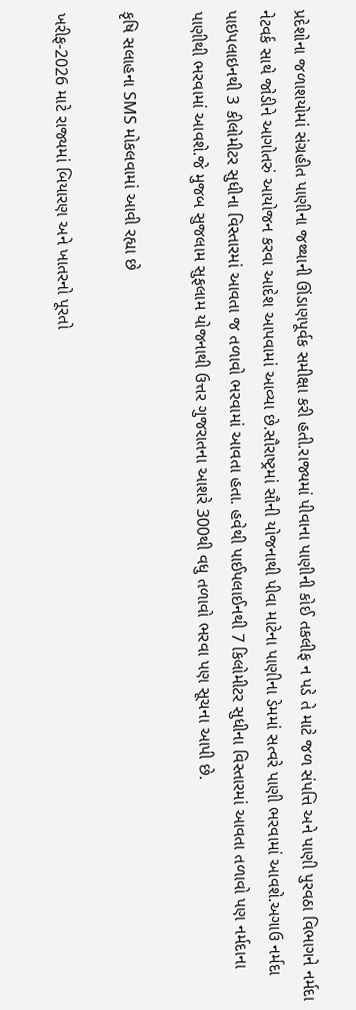પ્રદેશોના જળાશયોમાં સંગ્રહીત પાણીના જથ્થાની ઊંડાણપૂર્વક સમીક્ષા કરી હતી.રાજ્યમાં પીવાના પાણીની કોઈ તકલીફ ન પડે તે માટે જળ સંપત્તિ અને પાણી પુરવઠા વિભાગને નર્મદા નેટવર્ક સાથે જોડીને આગોતરું આયોજન કરવા આદેશ આપવામાં આવ્યા છે.સૌરાષ્ટ્રમાં સૌની યોજનાથી પીવા માટેના પાણીના ડેમમાં સત્વરે પાણી ભરવામાં આવશે.અગાઉ નર્મદા પાઇપલાઇનથી 3 કીલોમીટર સુધીના વિસ્તારમાં આવતા જ તળાવો ભરવામાં આવતા હતા. હવેથી પાઈપલાઈનથી 7 કિલોમીટર સુધીના વિસ્તારમાં આવતા તળાવો પણ નર્મદાના પાણીથી ભરવામાં આવશે.જે મુજબ સુજલામ સુફલામ યોજનાથી ઉત્તર ગુજરાતના આશરે 300થી વધુ તળાવો ભરવા પણ સૂચના આપી છે.

કૃષિ સલાહના SMS મોકલવામાં આવી રહ્યા છે

ખરીફ-2026 માટે રાજ્યમાં બિયારણ અને ખાતરનો પૂરતો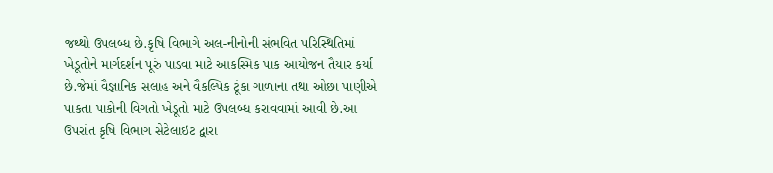જથ્થો ઉપલબ્ધ છે.કૃષિ વિભાગે અલ-નીનોની સંભવિત પરિસ્થિતિમાં ખેડૂતોને માર્ગદર્શન પૂરું પાડવા માટે આકસ્મિક પાક આયોજન તૈયાર કર્યા છે.જેમાં વૈજ્ઞાનિક સલાહ અને વૈકલ્પિક ટૂંકા ગાળાના તથા ઓછા પાણીએ પાકતા પાકોની વિગતો ખેડૂતો માટે ઉપલબ્ધ કરાવવામાં આવી છે.આ ઉપરાંત કૃષિ વિભાગ સેટેલાઇટ દ્વારા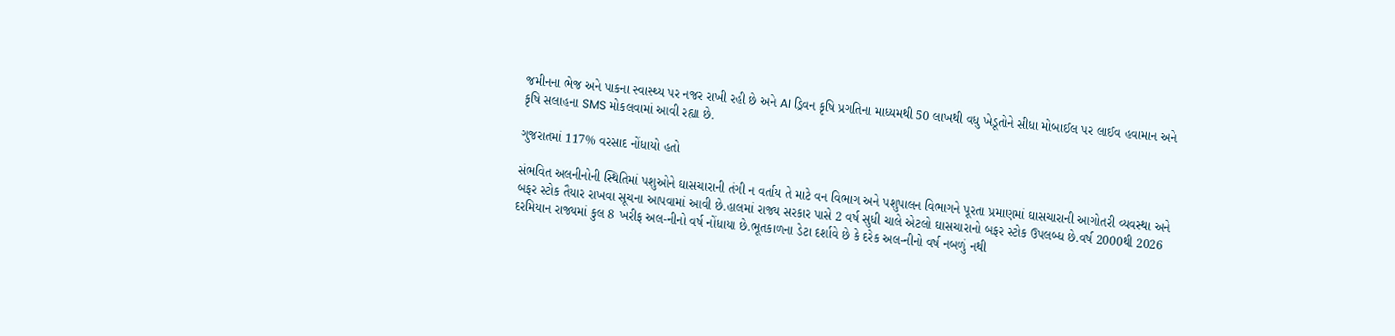જમીનના ભેજ અને પાકના સ્વાસ્થ્ય પર નજર રાખી રહી છે અને AI ડ્રિવન કૃષિ પ્રગતિના માધ્યમથી 50 લાખથી વધુ ખેડૂતોને સીધા મોબાઈલ પર લાઈવ હવામાન અને કૃષિ સલાહના SMS મોકલવામાં આવી રહ્યા છે.

ગુજરાતમાં 117% વરસાદ નોંધાયો હતો

સંભવિત અલનીનોની સ્થિતિમાં પશુઓને ઘાસચારાની તંગી ન વર્તાય તે માટે વન વિભાગ અને પશુપાલન વિભાગને પૂરતા પ્રમાણમાં ઘાસચારાની આગોતરી વ્યવસ્થા અને બફર સ્ટોક તૈયાર રાખવા સૂચના આપવામાં આવી છે.હાલમાં રાજ્ય સરકાર પાસે 2 વર્ષ સુધી ચાલે એટલો ઘાસચારાનો બફર સ્ટોક ઉપલબ્ધ છે.વર્ષ 2000થી 2026 દરમિયાન રાજ્યમાં કુલ 8 ખરીફ અલ-નીનો વર્ષ નોંધાયા છે.ભૂતકાળના ડેટા દર્શાવે છે કે દરેક અલ-નીનો વર્ષ નબળું નથી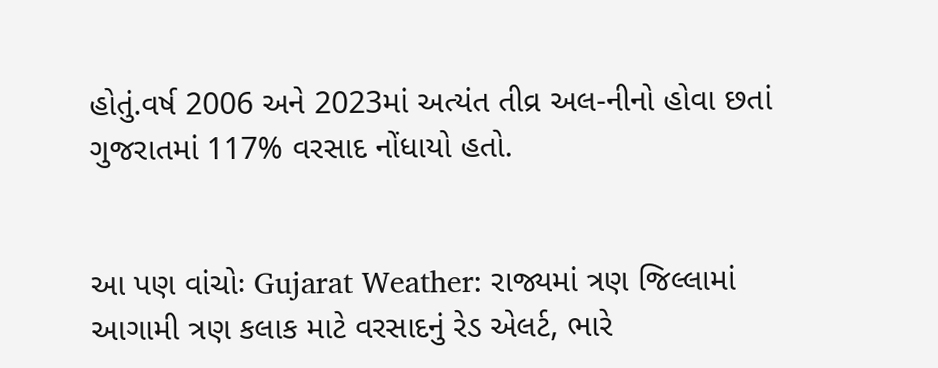હોતું.વર્ષ 2006 અને 2023માં અત્યંત તીવ્ર અલ-નીનો હોવા છતાં ગુજરાતમાં 117% વરસાદ નોંધાયો હતો.


આ પણ વાંચોઃ Gujarat Weather: રાજ્યમાં ત્રણ જિલ્લામાં આગામી ત્રણ કલાક માટે વરસાદનું રેડ એલર્ટ, ભારે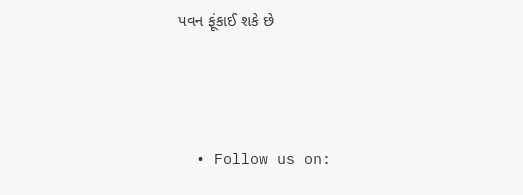પવન ફૂંકાઈ શકે છે



  • Follow us on: